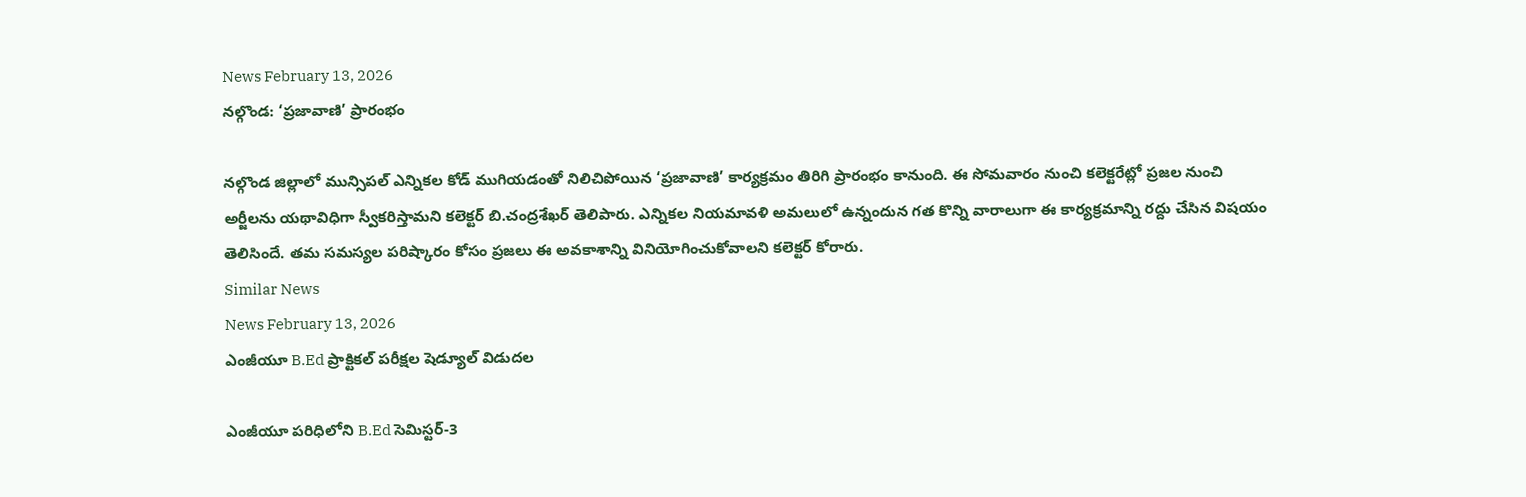News February 13, 2026
నల్గొండ: ‘ప్రజావాణి’ ప్రారంభం

నల్గొండ జిల్లాలో మున్సిపల్ ఎన్నికల కోడ్ ముగియడంతో నిలిచిపోయిన ‘ప్రజావాణి’ కార్యక్రమం తిరిగి ప్రారంభం కానుంది. ఈ సోమవారం నుంచి కలెక్టరేట్లో ప్రజల నుంచి అర్జీలను యథావిధిగా స్వీకరిస్తామని కలెక్టర్ బి.చంద్రశేఖర్ తెలిపారు. ఎన్నికల నియమావళి అమలులో ఉన్నందున గత కొన్ని వారాలుగా ఈ కార్యక్రమాన్ని రద్దు చేసిన విషయం తెలిసిందే. తమ సమస్యల పరిష్కారం కోసం ప్రజలు ఈ అవకాశాన్ని వినియోగించుకోవాలని కలెక్టర్ కోరారు.
Similar News
News February 13, 2026
ఎంజీయూ B.Ed ప్రాక్టికల్ పరీక్షల షెడ్యూల్ విడుదల

ఎంజీయూ పరిధిలోని B.Ed సెమిస్టర్-3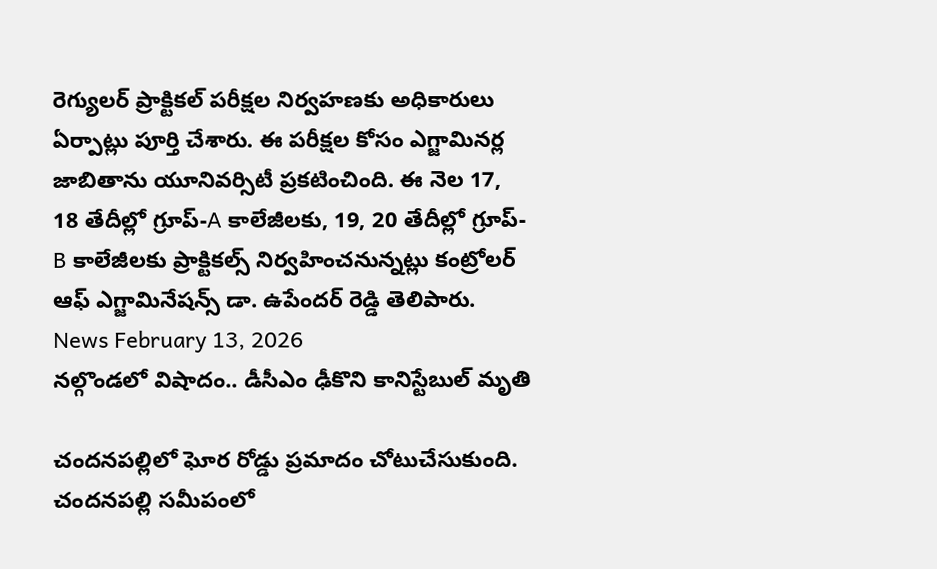రెగ్యులర్ ప్రాక్టికల్ పరీక్షల నిర్వహణకు అధికారులు ఏర్పాట్లు పూర్తి చేశారు. ఈ పరీక్షల కోసం ఎగ్జామినర్ల జాబితాను యూనివర్సిటీ ప్రకటించింది. ఈ నెల 17, 18 తేదీల్లో గ్రూప్-A కాలేజీలకు, 19, 20 తేదీల్లో గ్రూప్-B కాలేజీలకు ప్రాక్టికల్స్ నిర్వహించనున్నట్లు కంట్రోలర్ ఆఫ్ ఎగ్జామినేషన్స్ డా. ఉపేందర్ రెడ్డి తెలిపారు.
News February 13, 2026
నల్గొండలో విషాదం.. డీసీఎం ఢీకొని కానిస్టేబుల్ మృతి

చందనపల్లిలో ఘోర రోడ్డు ప్రమాదం చోటుచేసుకుంది. చందనపల్లి సమీపంలో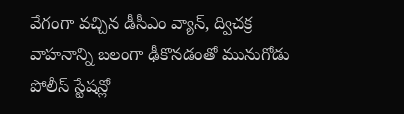వేగంగా వచ్చిన డీసీఎం వ్యాన్, ద్విచక్ర వాహనాన్ని బలంగా ఢీకొనడంతో మునుగోడు పోలీస్ స్టేషన్లో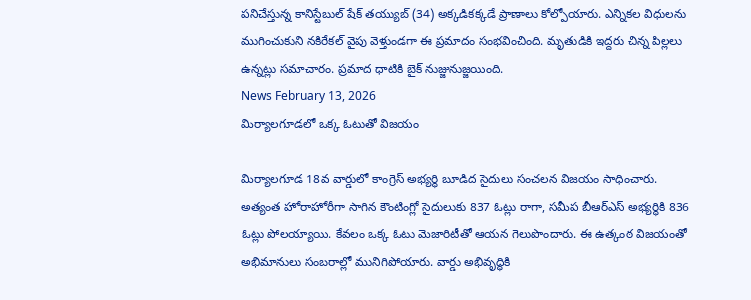పనిచేస్తున్న కానిస్టేబుల్ షేక్ తయ్యుబ్ (34) అక్కడికక్కడే ప్రాణాలు కోల్పోయారు. ఎన్నికల విధులను ముగించుకుని నకిరేకల్ వైపు వెళ్తుండగా ఈ ప్రమాదం సంభవించింది. మృతుడికి ఇద్దరు చిన్న పిల్లలు ఉన్నట్లు సమాచారం. ప్రమాద ధాటికి బైక్ నుజ్జునుజ్జయింది.
News February 13, 2026
మిర్యాలగూడలో ఒక్క ఓటుతో విజయం

మిర్యాలగూడ 18వ వార్డులో కాంగ్రెస్ అభ్యర్థి బూడిద సైదులు సంచలన విజయం సాధించారు. అత్యంత హోరాహోరీగా సాగిన కౌంటింగ్లో సైదులుకు 837 ఓట్లు రాగా, సమీప బీఆర్ఎస్ అభ్యర్థికి 836 ఓట్లు పోలయ్యాయి. కేవలం ఒక్క ఓటు మెజారిటీతో ఆయన గెలుపొందారు. ఈ ఉత్కంఠ విజయంతో అభిమానులు సంబరాల్లో మునిగిపోయారు. వార్డు అభివృద్ధికి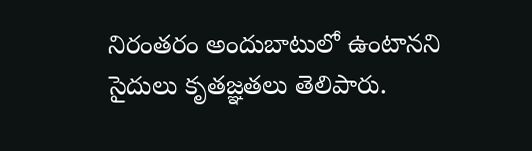నిరంతరం అందుబాటులో ఉంటానని సైదులు కృతజ్ఞతలు తెలిపారు.